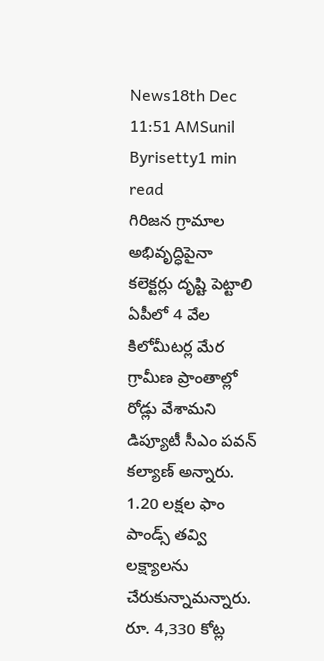News18th Dec 11:51 AMSunil Byrisetty1 min read
గిరిజన గ్రామాల అభివృద్ధిపైనా కలెక్టర్లు దృష్టి పెట్టాలి
ఏపీలో 4 వేల కిలోమీటర్ల మేర గ్రామీణ ప్రాంతాల్లో రోడ్లు వేశామని డిప్యూటీ సీఎం పవన్ కల్యాణ్ అన్నారు. 1.20 లక్షల ఫాం పాండ్స్ తవ్వి లక్ష్యాలను చేరుకున్నామన్నారు. రూ. 4,330 కోట్ల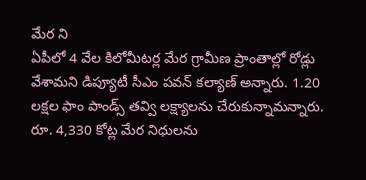మేర ని
ఏపీలో 4 వేల కిలోమీటర్ల మేర గ్రామీణ ప్రాంతాల్లో రోడ్లు వేశామని డిప్యూటీ సీఎం పవన్ కల్యాణ్ అన్నారు. 1.20 లక్షల ఫాం పాండ్స్ తవ్వి లక్ష్యాలను చేరుకున్నామన్నారు.
రూ. 4,330 కోట్ల మేర నిధులను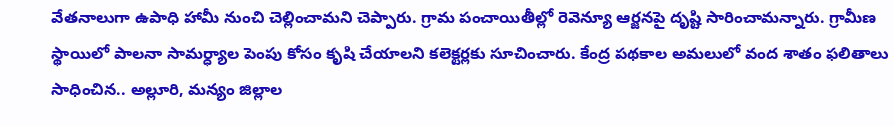వేతనాలుగా ఉపాధి హామీ నుంచి చెల్లించామని చెప్పారు. గ్రామ పంచాయితీల్లో రెవెన్యూ ఆర్జనపై దృష్టి సారించామన్నారు. గ్రామీణ స్థాయిలో పాలనా సామర్ధ్యాల పెంపు కోసం కృషి చేయాలని కలెక్టర్లకు సూచించారు. కేంద్ర పథకాల అమలులో వంద శాతం ఫలితాలు సాధించిన.. అల్లూరి, మన్యం జిల్లాల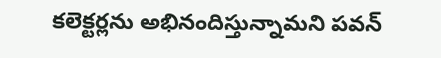కలెక్టర్లను అభినందిస్తున్నామని పవన్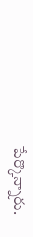పేర్కొన్నారు.